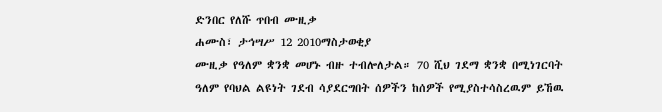ድንበር የለሹ ጥበብ ሙዚቃ
ሐሙስ፣ ታኅሣሥ 12 2010ማስታወቂያ
ሙዚቃ የዓለም ቋንቋ መሆኑ ብዙ ተብሎለታል። 70 ሺህ ገደማ ቋንቋ በሚነገርባት ዓለም የባህል ልዩነት ገደብ ሳያደርግበት ሰዎችን ከሰዎች የሚያስተሳስረዉም ይኸዉ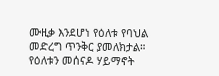ሙዚቃ እንደሆነ የዕለቱ የባህል መድረግ ጥንቅር ያመለክታል። የዕለቱን መሰናዶ ሃይማኖት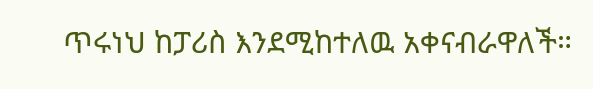ጥሩነህ ከፓሪስ እንደሚከተለዉ አቀናብራዋለች።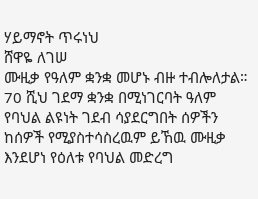ሃይማኖት ጥሩነህ
ሸዋዬ ለገሠ
ሙዚቃ የዓለም ቋንቋ መሆኑ ብዙ ተብሎለታል። 70 ሺህ ገደማ ቋንቋ በሚነገርባት ዓለም የባህል ልዩነት ገደብ ሳያደርግበት ሰዎችን ከሰዎች የሚያስተሳስረዉም ይኸዉ ሙዚቃ እንደሆነ የዕለቱ የባህል መድረግ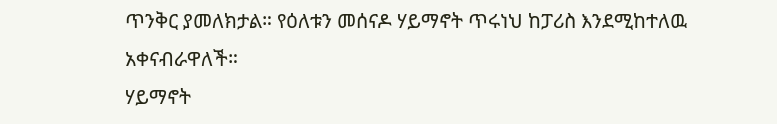ጥንቅር ያመለክታል። የዕለቱን መሰናዶ ሃይማኖት ጥሩነህ ከፓሪስ እንደሚከተለዉ አቀናብራዋለች።
ሃይማኖት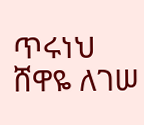ጥሩነህ
ሸዋዬ ለገሠ